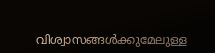വിശ്വാസങ്ങൾക്കുമേലുള്ള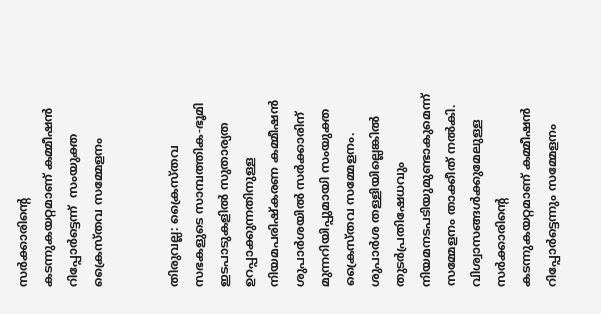സര്‍ക്കാരിന്‍റെ കടന്നുകയറ്റമാണ് കമ്മീഷൻ റിപ്പോര്‍ട്ടെന്ന്  സംയുക്ത ക്രൈസ്തവ സമ്മേളനം


തിരുവല്ല: ക്രൈസ്തവ സഭകളുടെ സാമ്പത്തിക-ഭൂമി ഇടപാടുകളിൽ സുതാര്യത ഉറപ്പാക്കുന്നതിനുള്ള നിയമപരിഷ്കരണ കമ്മീഷൻ ശുപാര്‍ശയിൽ സര്‍ക്കാരിന് മുന്നറിയിപ്പുമായി സംയുക്ത ക്രൈസ്തവ സമ്മേളനം. ശുപാര്‍ശ തള്ളിയില്ലെങ്കിൽ തുടര്‍പ്രതിഷേധവും നിയമനടപടിയുമുണ്ടാകുമെന്ന് സമ്മേളനം താക്കീത് നൽകി. വിശ്വാസങ്ങൾക്കുമേലുള്ള സര്‍ക്കാരിന്‍റെ കടന്നുകയറ്റമാണ് കമ്മീഷൻ റിപ്പോര്‍ട്ടെന്നും സമ്മേളനം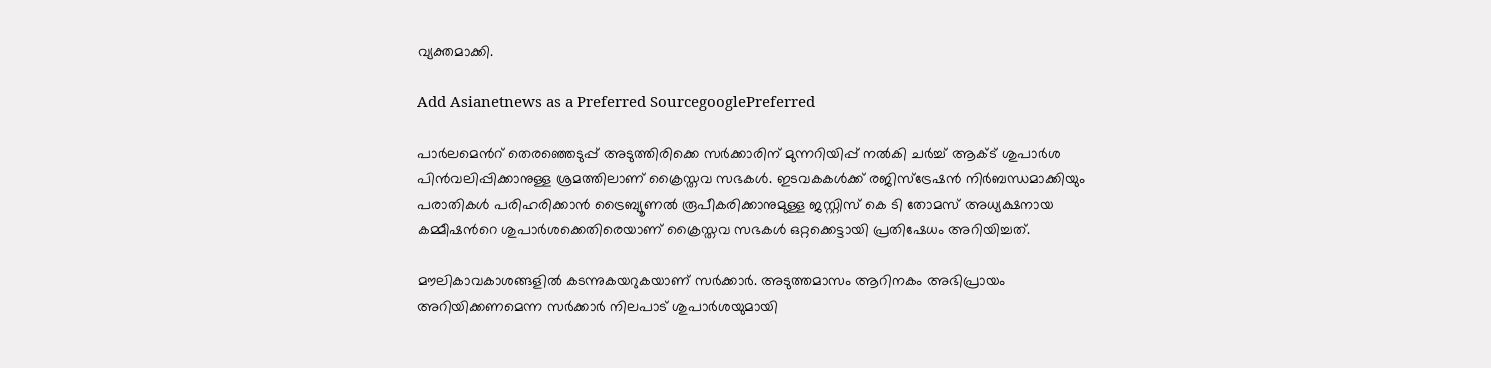വ്യക്തമാക്കി.

Add Asianetnews as a Preferred SourcegooglePreferred

പാര്‍ലമെന്‍റ് തെരഞ്ഞെടുപ്പ് അടുത്തിരിക്കെ സര്‍ക്കാരിന് മുന്നറിയിപ്പ് നൽകി ചര്‍ച്ച് ആക്ട് ശുപാര്‍ശ പിൻവലിപ്പിക്കാനുള്ള ശ്രമത്തിലാണ് ക്രൈസ്തവ സഭകൾ. ഇടവകകൾക്ക് രജിസ്ട്രേഷൻ നിര്‍ബന്ധമാക്കിയും പരാതികൾ പരിഹരിക്കാൻ ട്രൈബ്യൂണൽ രൂപീകരിക്കാനുമുള്ള ജസ്റ്റിസ് കെ ടി തോമസ് അധ്യക്ഷനായ കമ്മീഷന്‍റെ ശുപാര്‍ശക്കെതിരെയാണ് ക്രൈസ്തവ സഭകൾ ഒറ്റക്കെട്ടായി പ്രതിഷേധം അറിയിച്ചത്.

മൗലികാവകാശങ്ങളിൽ കടന്നുകയറുകയാണ് സര്‍ക്കാര്‍. അടുത്തമാസം ആറിനകം അഭിപ്രായം അറിയിക്കണമെന്ന സര്‍ക്കാര്‍ നിലപാട് ശുപാര്‍ശയുമായി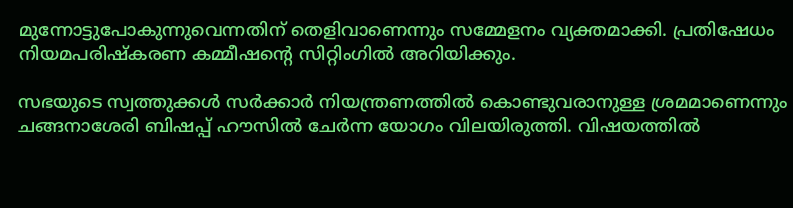മുന്നോട്ടുപോകുന്നുവെന്നതിന് തെളിവാണെന്നും സമ്മേളനം വ്യക്തമാക്കി. പ്രതിഷേധം നിയമപരിഷ്കരണ കമ്മീഷന്‍റെ സിറ്റിംഗിൽ അറിയിക്കും.

സഭയുടെ സ്വത്തുക്കൾ സര്‍ക്കാര്‍ നിയന്ത്രണത്തിൽ കൊണ്ടുവരാനുള്ള ശ്രമമാണെന്നും ചങ്ങനാശേരി ബിഷപ്പ് ഹൗസിൽ ചേര്‍ന്ന യോഗം വിലയിരുത്തി. വിഷയത്തിൽ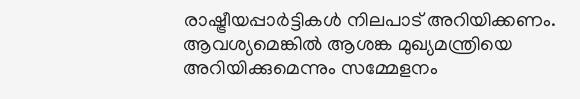രാഷ്ട്രീയപ്പാര്‍ട്ടികൾ നിലപാട് അറിയിക്കണം. ആവശ്യമെങ്കിൽ ആശങ്ക മുഖ്യമന്ത്രിയെ അറിയിക്കുമെന്നും സമ്മേളനം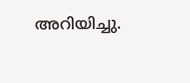അറിയിച്ചു.